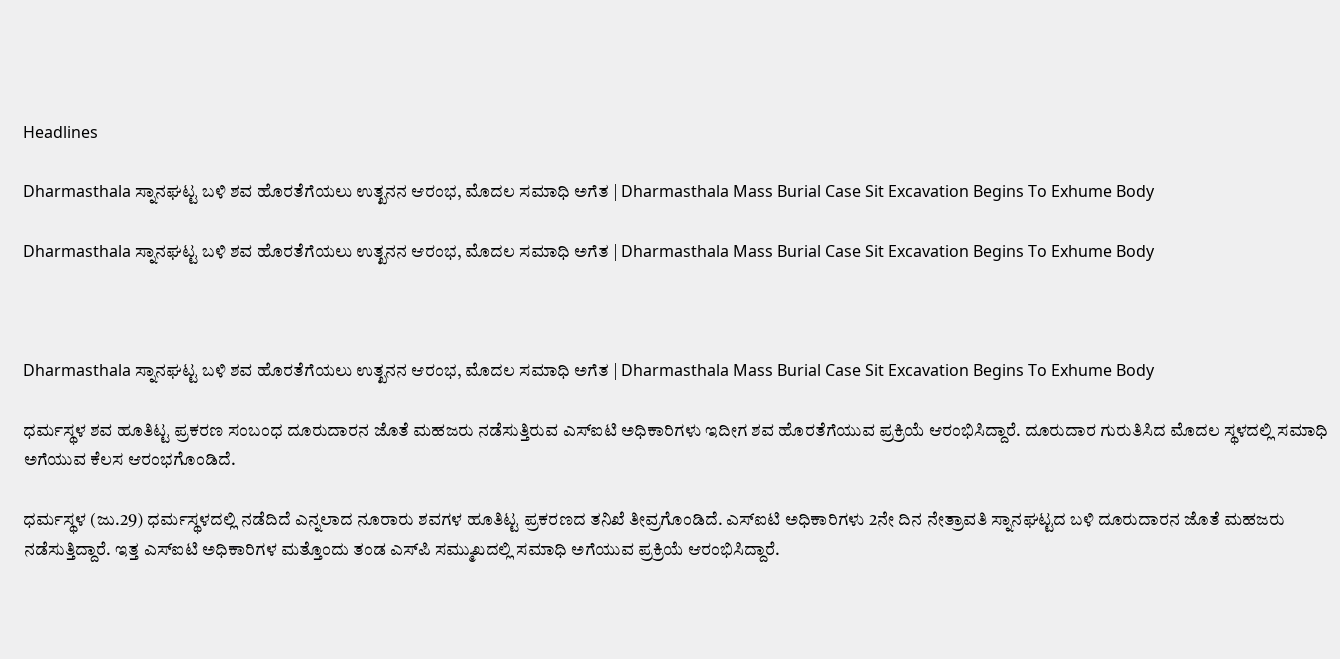Headlines

Dharmasthala ಸ್ನಾನಘಟ್ಟ ಬಳಿ ಶವ ಹೊರತೆಗೆಯಲು ಉತ್ಖನನ ಆರಂಭ, ಮೊದಲ ಸಮಾಧಿ ಅಗೆತ | Dharmasthala Mass Burial Case Sit Excavation Begins To Exhume Body

Dharmasthala ಸ್ನಾನಘಟ್ಟ ಬಳಿ ಶವ ಹೊರತೆಗೆಯಲು ಉತ್ಖನನ ಆರಂಭ, ಮೊದಲ ಸಮಾಧಿ ಅಗೆತ | Dharmasthala Mass Burial Case Sit Excavation Begins To Exhume Body



Dharmasthala ಸ್ನಾನಘಟ್ಟ ಬಳಿ ಶವ ಹೊರತೆಗೆಯಲು ಉತ್ಖನನ ಆರಂಭ, ಮೊದಲ ಸಮಾಧಿ ಅಗೆತ | Dharmasthala Mass Burial Case Sit Excavation Begins To Exhume Body

ಧರ್ಮಸ್ಥಳ ಶವ ಹೂತಿಟ್ಟ ಪ್ರಕರಣ ಸಂಬಂಧ ದೂರುದಾರನ ಜೊತೆ ಮಹಜರು ನಡೆಸುತ್ತಿರುವ ಎಸ್ಐಟಿ ಅಧಿಕಾರಿಗಳು ಇದೀಗ ಶವ ಹೊರತೆಗೆಯುವ ಪ್ರಕ್ರಿಯೆ ಆರಂಭಿಸಿದ್ದಾರೆ. ದೂರುದಾರ ಗುರುತಿಸಿದ ಮೊದಲ ಸ್ಥಳದಲ್ಲಿ ಸಮಾಧಿ ಅಗೆಯುವ ಕೆಲಸ ಆರಂಭಗೊಂಡಿದೆ.

ಧರ್ಮಸ್ಥಳ (ಜು.29) ಧರ್ಮಸ್ಥಳದಲ್ಲಿ ನಡೆದಿದೆ ಎನ್ನಲಾದ ನೂರಾರು ಶವಗಳ ಹೂತಿಟ್ಟ ಪ್ರಕರಣದ ತನಿಖೆ ತೀವ್ರಗೊಂಡಿದೆ. ಎಸ್ಐಟಿ ಅಧಿಕಾರಿಗಳು 2ನೇ ದಿನ ನೇತ್ರಾವತಿ ಸ್ನಾನಘಟ್ಟದ ಬಳಿ ದೂರುದಾರನ ಜೊತೆ ಮಹಜರು ನಡೆಸುತ್ತಿದ್ದಾರೆ. ಇತ್ತ ಎಸ್ಐಟಿ ಅಧಿಕಾರಿಗಳ ಮತ್ತೊಂದು ತಂಡ ಎಸ್‌ಪಿ ಸಮ್ಮುಖದಲ್ಲಿ ಸಮಾಧಿ ಅಗೆಯುವ ಪ್ರಕ್ರಿಯೆ ಆರಂಭಿಸಿದ್ದಾರೆ.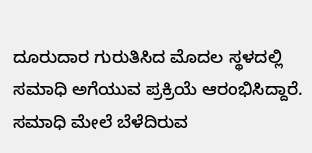ದೂರುದಾರ ಗುರುತಿಸಿದ ಮೊದಲ ಸ್ಥಳದಲ್ಲಿ ಸಮಾಧಿ ಅಗೆಯುವ ಪ್ರಕ್ರಿಯೆ ಆರಂಭಿಸಿದ್ದಾರೆ. ಸಮಾಧಿ ಮೇಲೆ ಬೆಳೆದಿರುವ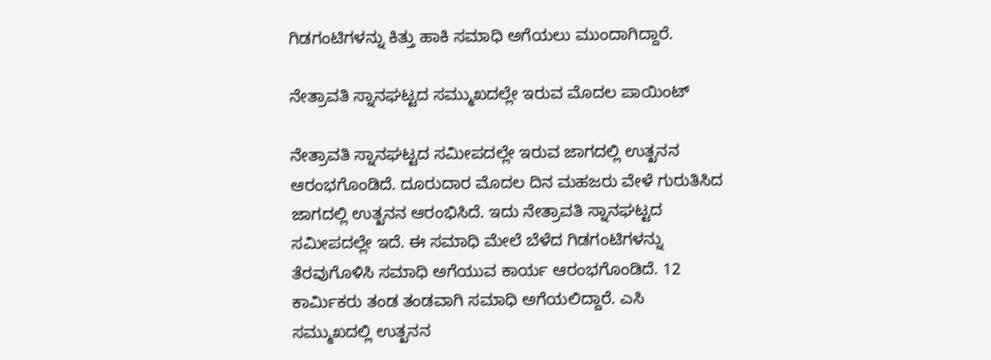ಗಿಡಗಂಟಿಗಳನ್ನು ಕಿತ್ತು ಹಾಕಿ ಸಮಾಧಿ ಅಗೆಯಲು ಮುಂದಾಗಿದ್ದಾರೆ.

ನೇತ್ರಾವತಿ ಸ್ನಾನಘಟ್ಟದ ಸಮ್ಮುಖದಲ್ಲೇ ಇರುವ ಮೊದಲ ಪಾಯಿಂಟ್

ನೇತ್ರಾವತಿ ಸ್ನಾನಘಟ್ಟದ ಸಮೀಪದಲ್ಲೇ ಇರುವ ಜಾಗದಲ್ಲಿ ಉತ್ಖನನ ಆರಂಭಗೊಂಡಿದೆ. ದೂರುದಾರ ಮೊದಲ ದಿನ ಮಹಜರು ವೇಳೆ ಗುರುತಿಸಿದ ಜಾಗದಲ್ಲಿ ಉತ್ಖನನ ಆರಂಭಿಸಿದೆ. ಇದು ನೇತ್ರಾವತಿ ಸ್ನಾನಘಟ್ಟದ ಸಮೀಪದಲ್ಲೇ ಇದೆ. ಈ ಸಮಾಧಿ ಮೇಲೆ ಬೆಳೆದ ಗಿಡಗಂಟಿಗಳನ್ನು ತೆರವುಗೊಳಿಸಿ ಸಮಾಧಿ ಅಗೆಯುವ ಕಾರ್ಯ ಆರಂಭಗೊಂಡಿದೆ. 12 ಕಾರ್ಮಿಕರು ತಂಡ ತಂಡವಾಗಿ ಸಮಾಧಿ ಅಗೆಯಲಿದ್ದಾರೆ. ಎಸಿ ಸಮ್ಮುಖದಲ್ಲಿ ಉತ್ಖನನ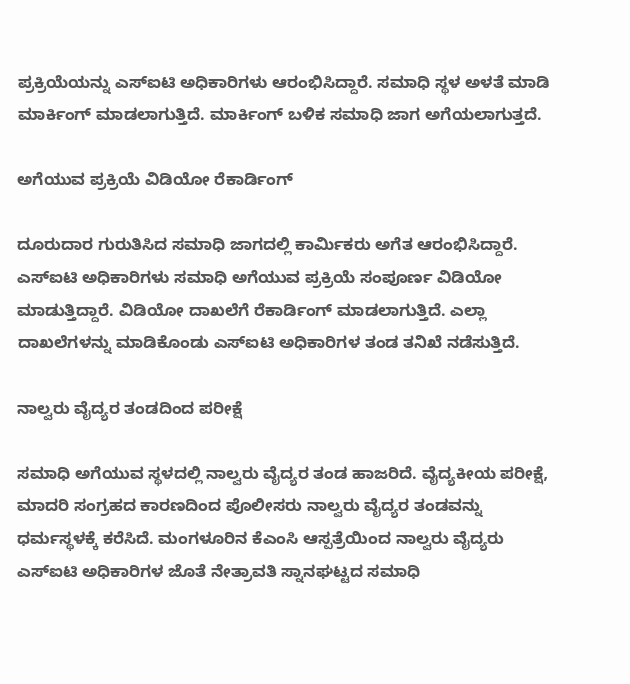ಪ್ರಕ್ರಿಯೆಯನ್ನು ಎಸ್ಐಟಿ ಅಧಿಕಾರಿಗಳು ಆರಂಭಿಸಿದ್ದಾರೆ. ಸಮಾಧಿ ಸ್ಥಳ ಅಳತೆ ಮಾಡಿ ಮಾರ್ಕಿಂಗ್ ಮಾಡಲಾಗುತ್ತಿದೆ. ಮಾರ್ಕಿಂಗ್ ಬಳಿಕ ಸಮಾಧಿ ಜಾಗ ಅಗೆಯಲಾಗುತ್ತದೆ.

ಅಗೆಯುವ ಪ್ರಕ್ರಿಯೆ ವಿಡಿಯೋ ರೆಕಾರ್ಡಿಂಗ್

ದೂರುದಾರ ಗುರುತಿಸಿದ ಸಮಾಧಿ ಜಾಗದಲ್ಲಿ ಕಾರ್ಮಿಕರು ಅಗೆತ ಆರಂಭಿಸಿದ್ದಾರೆ. ಎಸ್ಐಟಿ ಅಧಿಕಾರಿಗಳು ಸಮಾಧಿ ಅಗೆಯುವ ಪ್ರಕ್ರಿಯೆ ಸಂಪೂರ್ಣ ವಿಡಿಯೋ ಮಾಡುತ್ತಿದ್ದಾರೆ. ವಿಡಿಯೋ ದಾಖಲೆಗೆ ರೆಕಾರ್ಡಿಂಗ್ ಮಾಡಲಾಗುತ್ತಿದೆ. ಎಲ್ಲಾ ದಾಖಲೆಗಳನ್ನು ಮಾಡಿಕೊಂಡು ಎಸ್ಐಟಿ ಅಧಿಕಾರಿಗಳ ತಂಡ ತನಿಖೆ ನಡೆಸುತ್ತಿದೆ.

ನಾಲ್ವರು ವೈದ್ಯರ ತಂಡದಿಂದ ಪರೀಕ್ಷೆ

ಸಮಾಧಿ ಅಗೆಯುವ ಸ್ಥಳದಲ್ಲಿ ನಾಲ್ವರು ವೈದ್ಯರ ತಂಡ ಹಾಜರಿದೆ. ವೈದ್ಯಕೀಯ ಪರೀಕ್ಷೆ, ಮಾದರಿ ಸಂಗ್ರಹದ ಕಾರಣದಿಂದ ಪೊಲೀಸರು ನಾಲ್ವರು ವೈದ್ಯರ ತಂಡವನ್ನು ಧರ್ಮಸ್ಥಳಕ್ಕೆ ಕರೆಸಿದೆ. ಮಂಗಳೂರಿನ ಕೆಎಂಸಿ ಆಸ್ಪತ್ರೆಯಿಂದ ನಾಲ್ವರು ವೈದ್ಯರು ಎಸ್ಐಟಿ ಅಧಿಕಾರಿಗಳ ಜೊತೆ ನೇತ್ರಾವತಿ ಸ್ನಾನಘಟ್ಟದ ಸಮಾಧಿ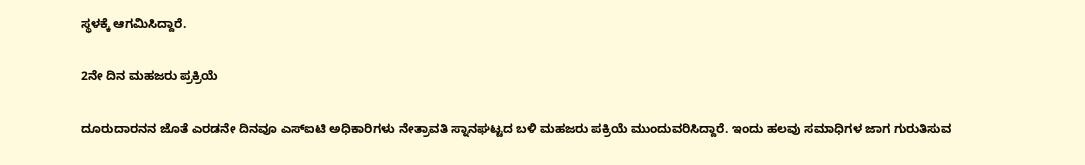ಸ್ಥಳಕ್ಕೆ ಆಗಮಿಸಿದ್ದಾರೆ.

2ನೇ ದಿನ ಮಹಜರು ಪ್ರಕ್ರಿಯೆ

ದೂರುದಾರನನ ಜೊತೆ ಎರಡನೇ ದಿನವೂ ಎಸ್ಐಟಿ ಅಧಿಕಾರಿಗಳು ನೇತ್ರಾವತಿ ಸ್ನಾನಘಟ್ಟದ ಬಳಿ ಮಹಜರು ಪಕ್ರಿಯೆ ಮುಂದುವರಿಸಿದ್ದಾರೆ. ಇಂದು ಹಲವು ಸಮಾಧಿಗಳ ಜಾಗ ಗುರುತಿಸುವ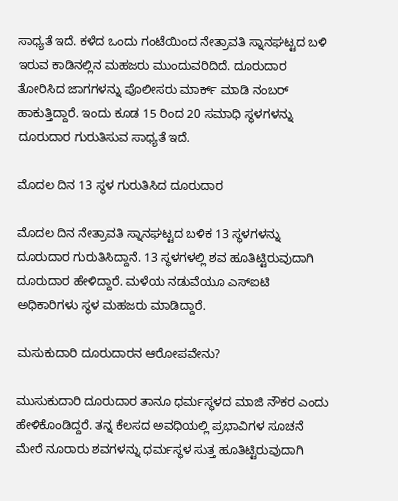ಸಾಧ್ಯತೆ ಇದೆ. ಕಳೆದ ಒಂದು ಗಂಟೆಯಿಂದ ನೇತ್ರಾವತಿ ಸ್ನಾನಘಟ್ಟದ ಬಳಿ ಇರುವ ಕಾಡಿನಲ್ಲಿನ ಮಹಜರು ಮುಂದುವರಿದಿದೆ. ದೂರುದಾರ ತೋರಿಸಿದ ಜಾಗಗಳನ್ನು ಪೊಲೀಸರು ಮಾರ್ಕ್ ಮಾಡಿ ನಂಬರ್ ಹಾಕುತ್ತಿದ್ದಾರೆ. ಇಂದು ಕೂಡ 15 ರಿಂದ 20 ಸಮಾಧಿ ಸ್ಥಳಗಳನ್ನು ದೂರುದಾರ ಗುರುತಿಸುವ ಸಾಧ್ಯತೆ ಇದೆ.

ಮೊದಲ ದಿನ 13 ಸ್ಥಳ ಗುರುತಿಸಿದ ದೂರುದಾರ

ಮೊದಲ ದಿನ ನೇತ್ರಾವತಿ ಸ್ನಾನಘಟ್ಟದ ಬಳಿಕ 13 ಸ್ಥಳಗಳನ್ನು ದೂರುದಾರ ಗುರುತಿಸಿದ್ದಾನೆ. 13 ಸ್ಥಳಗಳಲ್ಲಿ ಶವ ಹೂತಿಟ್ಟಿರುವುದಾಗಿ ದೂರುದಾರ ಹೇಳಿದ್ದಾರೆ. ಮಳೆಯ ನಡುವೆಯೂ ಎಸ್ಐಟಿ ಅಧಿಕಾರಿಗಳು ಸ್ಥಳ ಮಹಜರು ಮಾಡಿದ್ದಾರೆ.

ಮಸುಕುದಾರಿ ದೂರುದಾರನ ಆರೋಪವೇನು?

ಮುಸುಕುದಾರಿ ದೂರುದಾರ ತಾನೂ ಧರ್ಮಸ್ಥಳದ ಮಾಜಿ ನೌಕರ ಎಂದು ಹೇಳಿಕೊಂಡಿದ್ದರೆ. ತನ್ನ ಕೆಲಸದ ಅವಧಿಯಲ್ಲಿ ಪ್ರಭಾವಿಗಳ ಸೂಚನೆ ಮೇರೆ ನೂರಾರು ಶವಗಳನ್ನು ಧರ್ಮಸ್ಥಳ ಸುತ್ತ ಹೂತಿಟ್ಟಿರುವುದಾಗಿ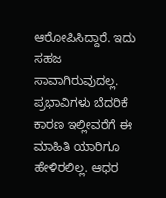ಆರೋಪಿಸಿದ್ದಾರೆ. ಇದು ಸಹಜ ಸಾವಾಗಿರುವುದಲ್ಲ. ಪ್ರಭಾವಿಗಳು ಬೆದರಿಕೆ ಕಾರಣ ಇಲ್ಲೀವರೆಗೆ ಈ ಮಾಹಿತಿ ಯಾರಿಗೂ ಹೇಳಿರಲಿಲ್ಲ. ಆಧರ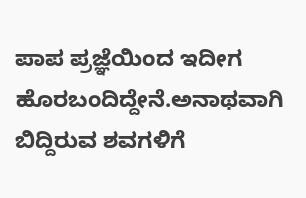ಪಾಪ ಪ್ರಜ್ಞೆಯಿಂದ ಇದೀಗ ಹೊರಬಂದಿದ್ದೇನೆ.ಅನಾಥವಾಗಿ ಬಿದ್ದಿರುವ ಶವಗಳಿಗೆ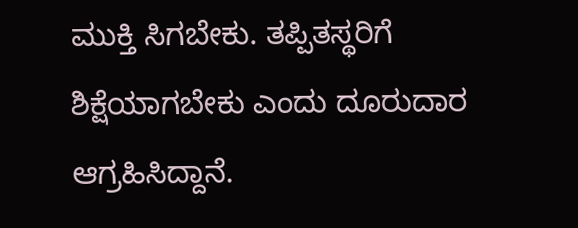ಮುಕ್ತಿ ಸಿಗಬೇಕು. ತಪ್ಪಿತಸ್ಥರಿಗೆ ಶಿಕ್ಷೆಯಾಗಬೇಕು ಎಂದು ದೂರುದಾರ ಆಗ್ರಹಿಸಿದ್ದಾನೆ.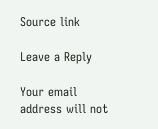Source link

Leave a Reply

Your email address will not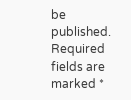be published. Required fields are marked *